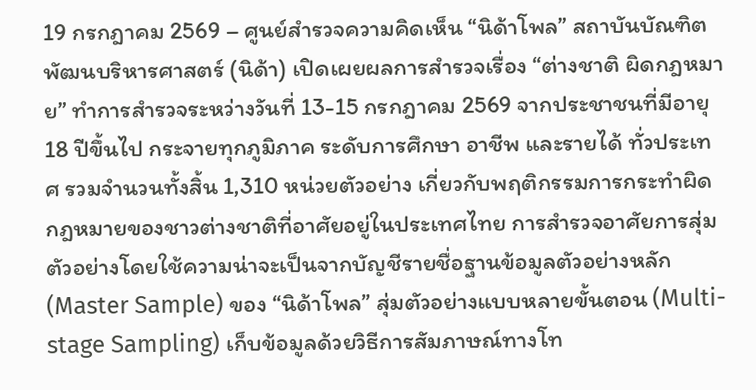19 กรกฎาคม 2569 – ศูนย์สำรวจความคิดเห็น “นิด้าโพล” สถาบันบัณฑิตพัฒนบริหารศาสตร์ (นิด้า) เปิดเผยผลการสำรวจเรื่อง “ต่างชาติ ผิดกฎหมาย” ทำการสำรวจระหว่างวันที่ 13-15 กรกฎาคม 2569 จากประชาชนที่มีอายุ 18 ปีขึ้นไป กระจายทุกภูมิภาค ระดับการศึกษา อาชีพ และรายได้ ทั่วประเทศ รวมจำนวนทั้งสิ้น 1,310 หน่วยตัวอย่าง เกี่ยวกับพฤติกรรมการกระทำผิดกฎหมายของชาวต่างชาติที่อาศัยอยู่ในประเทศไทย การสำรวจอาศัยการสุ่มตัวอย่างโดยใช้ความน่าจะเป็นจากบัญชีรายชื่อฐานข้อมูลตัวอย่างหลัก (Master Sample) ของ “นิด้าโพล” สุ่มตัวอย่างแบบหลายขั้นตอน (Multi-stage Sampling) เก็บข้อมูลด้วยวิธีการสัมภาษณ์ทางโท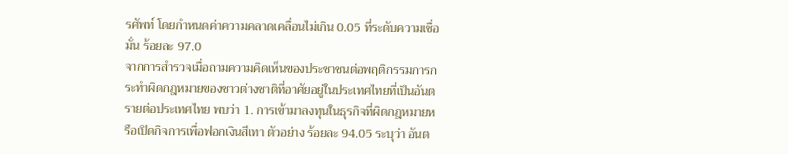รศัพท์ โดยกำหนดค่าความคลาดเคลื่อนไม่เกิน 0.05 ที่ระดับความเชื่อมั่น ร้อยละ 97.0
จากการสำรวจเมื่อถามความคิดเห็นของประชาชนต่อพฤติกรรมการกระทำผิดกฎหมายของชาวต่างชาติที่อาศัยอยู่ในประเทศไทยที่เป็นอันตรายต่อประเทศไทย พบว่า 1. การเข้ามาลงทุนในธุรกิจที่ผิดกฎหมายหรือเปิดกิจการเพื่อฟอกเงินสีเทา ตัวอย่าง ร้อยละ 94.05 ระบุว่า อันต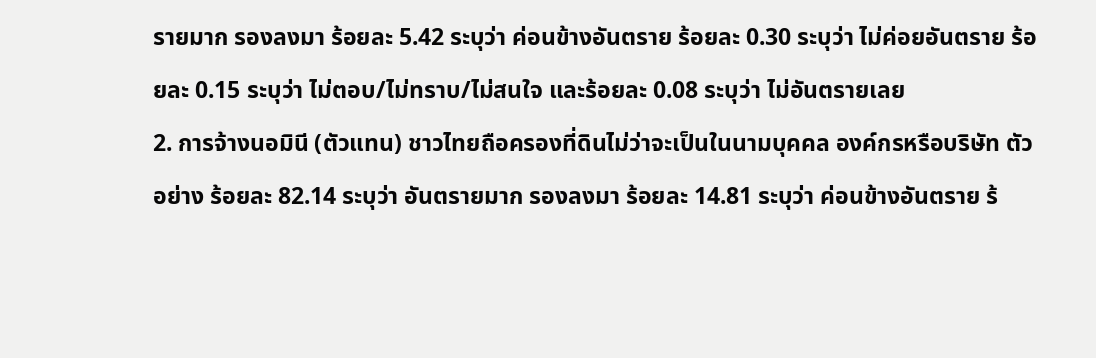รายมาก รองลงมา ร้อยละ 5.42 ระบุว่า ค่อนข้างอันตราย ร้อยละ 0.30 ระบุว่า ไม่ค่อยอันตราย ร้อยละ 0.15 ระบุว่า ไม่ตอบ/ไม่ทราบ/ไม่สนใจ และร้อยละ 0.08 ระบุว่า ไม่อันตรายเลย
2. การจ้างนอมินี (ตัวแทน) ชาวไทยถือครองที่ดินไม่ว่าจะเป็นในนามบุคคล องค์กรหรือบริษัท ตัวอย่าง ร้อยละ 82.14 ระบุว่า อันตรายมาก รองลงมา ร้อยละ 14.81 ระบุว่า ค่อนข้างอันตราย ร้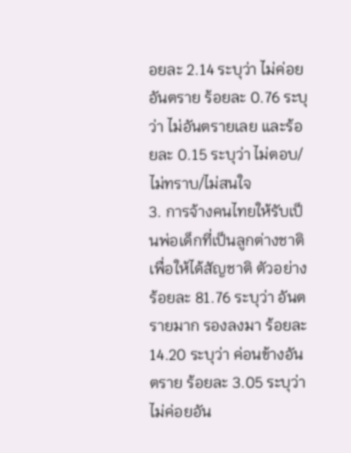อยละ 2.14 ระบุว่า ไม่ค่อยอันตราย ร้อยละ 0.76 ระบุว่า ไม่อันตรายเลย และร้อยละ 0.15 ระบุว่า ไม่ตอบ/ไม่ทราบ/ไม่สนใจ
3. การจ้างคนไทยให้รับเป็นพ่อเด็กที่เป็นลูกต่างชาติเพื่อให้ได้สัญชาติ ตัวอย่าง ร้อยละ 81.76 ระบุว่า อันตรายมาก รองลงมา ร้อยละ 14.20 ระบุว่า ค่อนข้างอันตราย ร้อยละ 3.05 ระบุว่า ไม่ค่อยอัน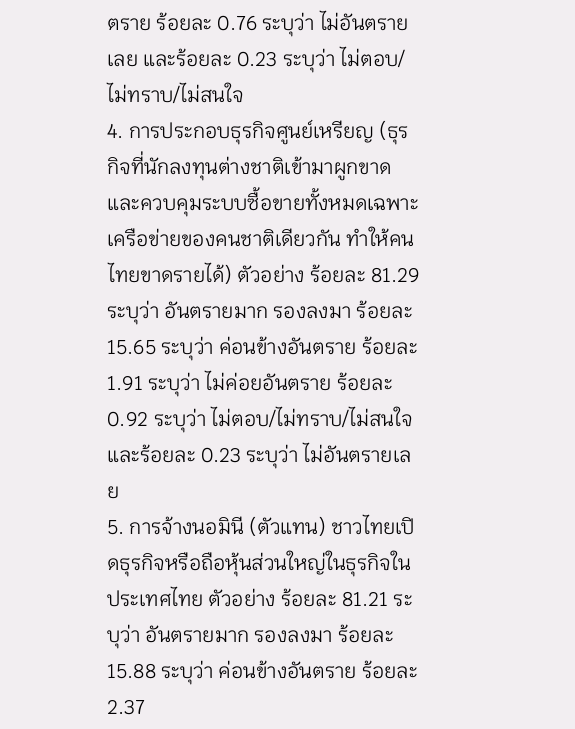ตราย ร้อยละ 0.76 ระบุว่า ไม่อันตรายเลย และร้อยละ 0.23 ระบุว่า ไม่ตอบ/ไม่ทราบ/ไม่สนใจ
4. การประกอบธุรกิจศูนย์เหรียญ (ธุรกิจที่นักลงทุนต่างชาติเข้ามาผูกขาดและควบคุมระบบซื้อขายทั้งหมดเฉพาะเครือข่ายของคนชาติเดียวกัน ทำให้คนไทยขาดรายได้) ตัวอย่าง ร้อยละ 81.29 ระบุว่า อันตรายมาก รองลงมา ร้อยละ 15.65 ระบุว่า ค่อนข้างอันตราย ร้อยละ 1.91 ระบุว่า ไม่ค่อยอันตราย ร้อยละ 0.92 ระบุว่า ไม่ตอบ/ไม่ทราบ/ไม่สนใจ และร้อยละ 0.23 ระบุว่า ไม่อันตรายเลย
5. การจ้างนอมินี (ตัวแทน) ชาวไทยเปิดธุรกิจหรือถือหุ้นส่วนใหญ่ในธุรกิจในประเทศไทย ตัวอย่าง ร้อยละ 81.21 ระบุว่า อันตรายมาก รองลงมา ร้อยละ 15.88 ระบุว่า ค่อนข้างอันตราย ร้อยละ 2.37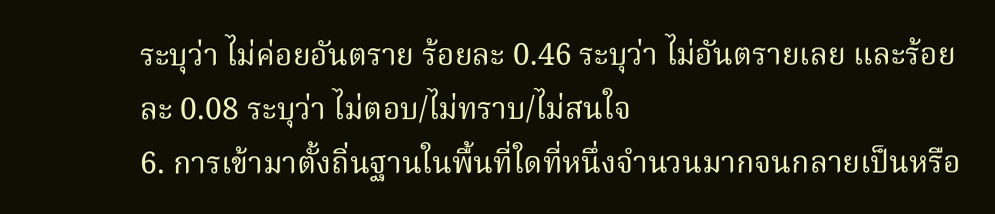ระบุว่า ไม่ค่อยอันตราย ร้อยละ 0.46 ระบุว่า ไม่อันตรายเลย และร้อยละ 0.08 ระบุว่า ไม่ตอบ/ไม่ทราบ/ไม่สนใจ
6. การเข้ามาตั้งถิ่นฐานในพื้นที่ใดที่หนึ่งจำนวนมากจนกลายเป็นหรือ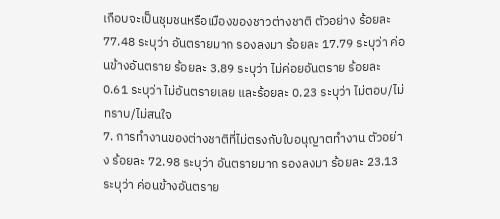เกือบจะเป็นชุมชนหรือเมืองของชาวต่างชาติ ตัวอย่าง ร้อยละ 77.48 ระบุว่า อันตรายมาก รองลงมา ร้อยละ 17.79 ระบุว่า ค่อนข้างอันตราย ร้อยละ 3.89 ระบุว่า ไม่ค่อยอันตราย ร้อยละ 0.61 ระบุว่า ไม่อันตรายเลย และร้อยละ 0.23 ระบุว่า ไม่ตอบ/ไม่ทราบ/ไม่สนใจ
7. การทำงานของต่างชาติที่ไม่ตรงกับใบอนุญาตทำงาน ตัวอย่าง ร้อยละ 72.98 ระบุว่า อันตรายมาก รองลงมา ร้อยละ 23.13 ระบุว่า ค่อนข้างอันตราย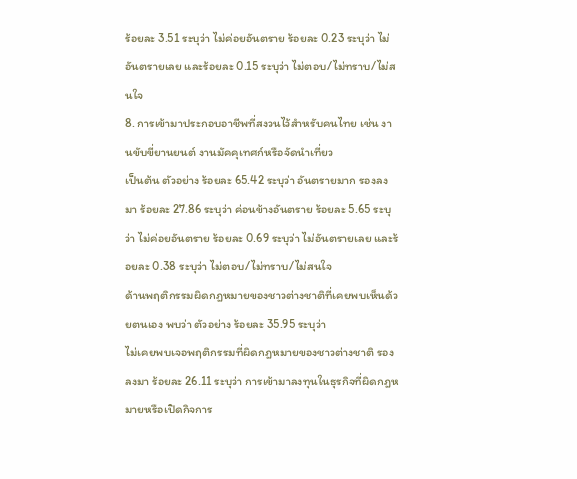ร้อยละ 3.51 ระบุว่า ไม่ค่อยอันตราย ร้อยละ 0.23 ระบุว่า ไม่อันตรายเลย และร้อยละ 0.15 ระบุว่า ไม่ตอบ/ไม่ทราบ/ไม่สนใจ
8. การเข้ามาประกอบอาชีพที่สงวนไว้สำหรับคนไทย เช่น งานขับขี่ยานยนต์ งานมัคคุเทศก์หรือจัดนำเที่ยว
เป็นต้น ตัวอย่าง ร้อยละ 65.42 ระบุว่า อันตรายมาก รองลงมา ร้อยละ 27.86 ระบุว่า ค่อนข้างอันตราย ร้อยละ 5.65 ระบุว่า ไม่ค่อยอันตราย ร้อยละ 0.69 ระบุว่า ไม่อันตรายเลย และร้อยละ 0.38 ระบุว่า ไม่ตอบ/ไม่ทราบ/ไม่สนใจ
ด้านพฤติกรรมผิดกฎหมายของชาวต่างชาติที่เคยพบเห็นด้วยตนเอง พบว่า ตัวอย่าง ร้อยละ 35.95 ระบุว่า
ไม่เคยพบเจอพฤติกรรมที่ผิดกฎหมายของชาวต่างชาติ รองลงมา ร้อยละ 26.11 ระบุว่า การเข้ามาลงทุนในธุรกิจที่ผิดกฎหมายหรือเปิดกิจการ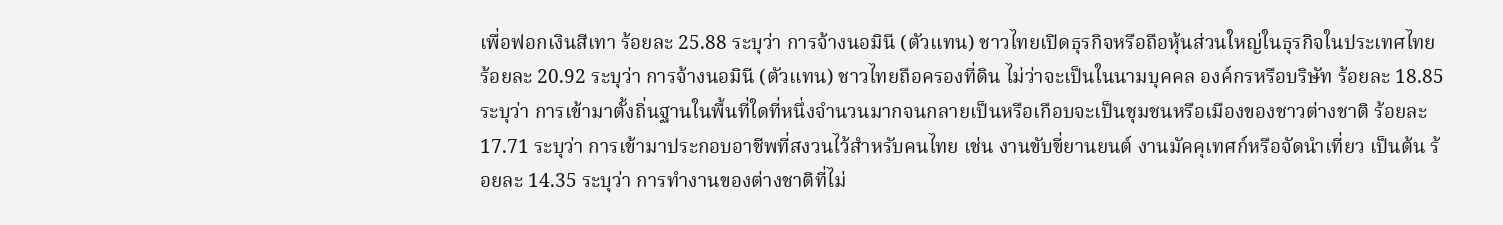เพื่อฟอกเงินสีเทา ร้อยละ 25.88 ระบุว่า การจ้างนอมินี (ตัวแทน) ชาวไทยเปิดธุรกิจหรือถือหุ้นส่วนใหญ่ในธุรกิจในประเทศไทย ร้อยละ 20.92 ระบุว่า การจ้างนอมินี (ตัวแทน) ชาวไทยถือครองที่ดิน ไม่ว่าจะเป็นในนามบุคคล องค์กรหรือบริษัท ร้อยละ 18.85 ระบุว่า การเข้ามาตั้งถิ่นฐานในพื้นที่ใดที่หนึ่งจำนวนมากจนกลายเป็นหรือเกือบจะเป็นชุมชนหรือเมืองของชาวต่างชาติ ร้อยละ 17.71 ระบุว่า การเข้ามาประกอบอาชีพที่สงวนไว้สำหรับคนไทย เช่น งานขับขี่ยานยนต์ งานมัคคุเทศก์หรือจัดนำเที่ยว เป็นต้น ร้อยละ 14.35 ระบุว่า การทำงานของต่างชาติที่ไม่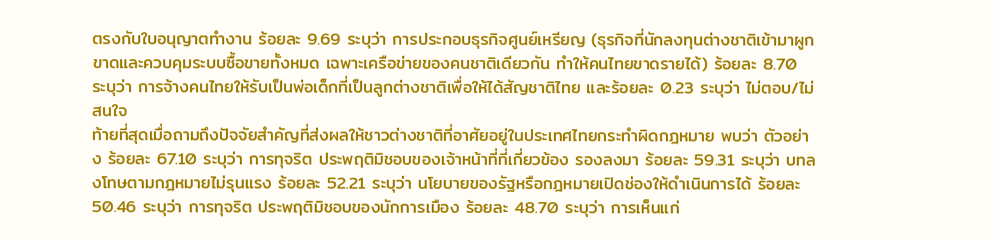ตรงกับใบอนุญาตทำงาน ร้อยละ 9.69 ระบุว่า การประกอบธุรกิจศูนย์เหรียญ (ธุรกิจที่นักลงทุนต่างชาติเข้ามาผูกขาดและควบคุมระบบซื้อขายทั้งหมด เฉพาะเครือข่ายของคนชาติเดียวกัน ทำให้คนไทยขาดรายได้) ร้อยละ 8.70 ระบุว่า การจ้างคนไทยให้รับเป็นพ่อเด็กที่เป็นลูกต่างชาติเพื่อให้ได้สัญชาติไทย และร้อยละ 0.23 ระบุว่า ไม่ตอบ/ไม่สนใจ
ท้ายที่สุดเมื่อถามถึงปัจจัยสำคัญที่ส่งผลให้ชาวต่างชาติที่อาศัยอยู่ในประเทศไทยกระทำผิดกฎหมาย พบว่า ตัวอย่าง ร้อยละ 67.10 ระบุว่า การทุจริต ประพฤติมิชอบของเจ้าหน้าที่ที่เกี่ยวข้อง รองลงมา ร้อยละ 59.31 ระบุว่า บทลงโทษตามกฎหมายไม่รุนแรง ร้อยละ 52.21 ระบุว่า นโยบายของรัฐหรือกฎหมายเปิดช่องให้ดำเนินการได้ ร้อยละ 50.46 ระบุว่า การทุจริต ประพฤติมิชอบของนักการเมือง ร้อยละ 48.70 ระบุว่า การเห็นแก่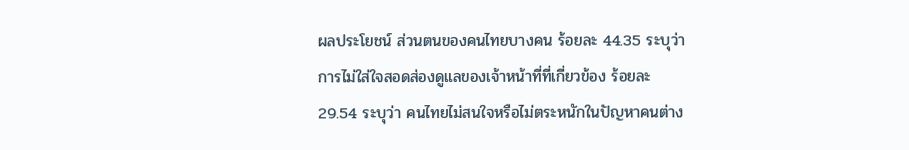ผลประโยชน์ ส่วนตนของคนไทยบางคน ร้อยละ 44.35 ระบุว่า การไม่ใส่ใจสอดส่องดูแลของเจ้าหน้าที่ที่เกี่ยวข้อง ร้อยละ 29.54 ระบุว่า คนไทยไม่สนใจหรือไม่ตระหนักในปัญหาคนต่าง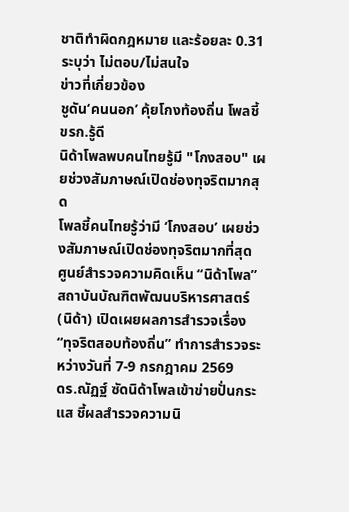ชาติทำผิดกฎหมาย และร้อยละ 0.31 ระบุว่า ไม่ตอบ/ไม่สนใจ
ข่าวที่เกี่ยวข้อง
ชูดัน‘คนนอก’ คุ้ยโกงท้องถิ่น โพลชี้ขรก.รู้ดี
นิด้าโพลพบคนไทยรู้มี "โกงสอบ" เผยช่วงสัมภาษณ์เปิดช่องทุจริตมากสุด
โพลชี้คนไทยรู้ว่ามี ‘โกงสอบ’ เผยช่วงสัมภาษณ์เปิดช่องทุจริตมากที่สุด
ศูนย์สำรวจความคิดเห็น “นิด้าโพล” สถาบันบัณฑิตพัฒนบริหารศาสตร์ (นิด้า) เปิดเผยผลการสำรวจเรื่อง “ทุจริตสอบท้องถิ่น” ทำการสำรวจระหว่างวันที่ 7-9 กรกฎาคม 2569
ดร.ณัฏฐ์ ซัดนิด้าโพลเข้าข่ายปั่นกระแส ชี้ผลสำรวจความนิ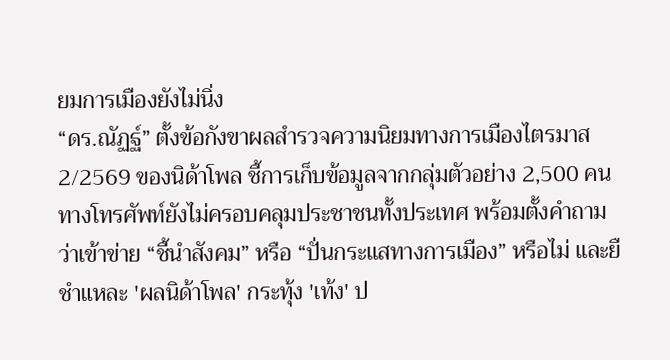ยมการเมืองยังไม่นิ่ง
“ดร.ณัฏฐ์” ตั้งข้อกังขาผลสำรวจความนิยมทางการเมืองไตรมาส 2/2569 ของนิด้าโพล ชี้การเก็บข้อมูลจากกลุ่มตัวอย่าง 2,500 คนทางโทรศัพท์ยังไม่ครอบคลุมประชาชนทั้งประเทศ พร้อมตั้งคำถามว่าเข้าข่าย “ชี้นำสังคม” หรือ “ปั่นกระแสทางการเมือง” หรือไม่ และยื
ชำแหละ 'ผลนิด้าโพล' กระทุ้ง 'เท้ง' ป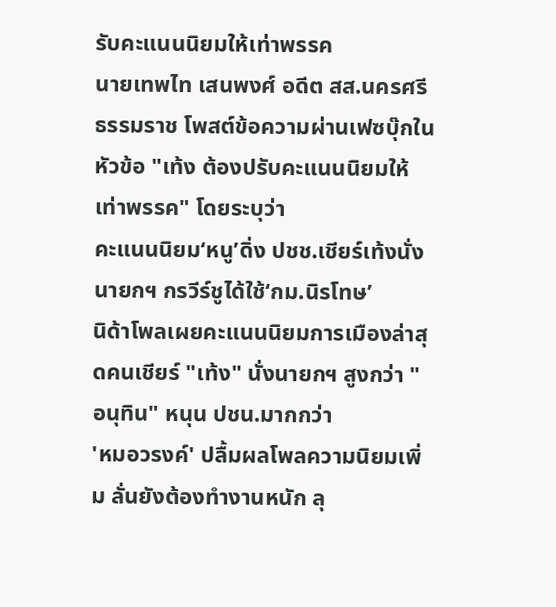รับคะแนนนิยมให้เท่าพรรค
นายเทพไท เสนพงศ์ อดีต สส.นครศรีธรรมราช โพสต์ข้อความผ่านเฟซบุ๊กในหัวข้อ "เท้ง ต้องปรับคะแนนนิยมให้เท่าพรรค" โดยระบุว่า
คะแนนนิยม‘หนู’ดิ่ง ปชช.เชียร์เท้งนั่งนายกฯ กรวีร์ชูได้ใช้‘กม.นิรโทษ’
นิด้าโพลเผยคะแนนนิยมการเมืองล่าสุดคนเชียร์ "เท้ง" นั่งนายกฯ สูงกว่า "อนุทิน" หนุน ปชน.มากกว่า
'หมอวรงค์' ปลื้มผลโพลความนิยมเพิ่ม ลั่นยังต้องทำงานหนัก ลุ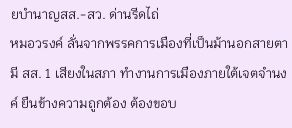ยบำนาญสส.-สว. ด่านรีดไถ่
หมอวรงค์ ลั่นจากพรรคการเมืองที่เป็นม้านอกสายตา มี สส. 1 เสียงในสภา ทำงานการเมืองภายใต้เจตจำนงค์ ยืนข้างความถูกต้อง ต้องขอบ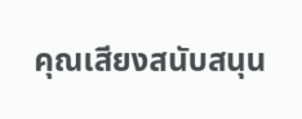คุณเสียงสนับสนุน